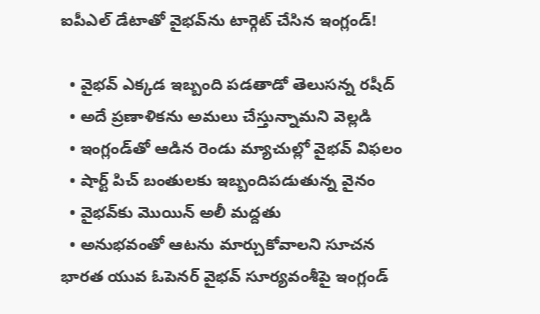ఐపీఎల్‌ డేటాతో వైభవ్‌ను టార్గెట్‌ చేసిన ఇంగ్లండ్‌!

  • వైభవ్‌ ఎక్కడ ఇబ్బంది పడతాడో తెలుసన్న రషీద్‌
  • అదే ప్రణాళికను అమలు చేస్తున్నామని వెల్లడి
  • ఇంగ్లండ్‌తో ఆడిన రెండు మ్యాచుల్లో వైభవ్‌ విఫలం
  • షార్ట్‌ పిచ్‌ బంతులకు ఇబ్బందిపడుతున్న వైనం
  • వైభవ్‌కు మొయిన్‌ అలీ మద్దతు
  • అనుభవంతో ఆటను మార్చుకోవాలని సూచన
భారత యువ ఓపెనర్‌ వైభవ్‌ సూర్యవంశీపై ఇంగ్లండ్‌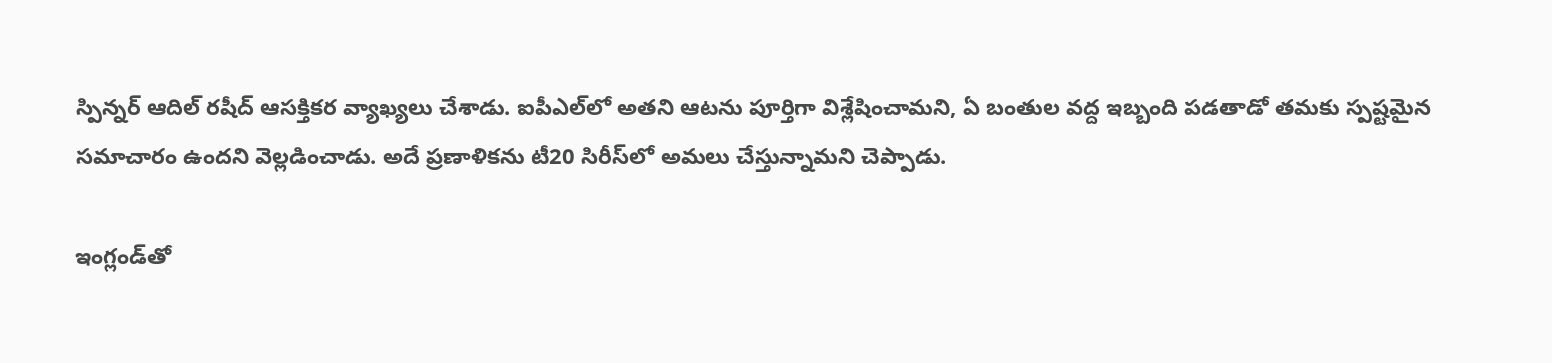స్పిన్నర్‌ ఆదిల్‌ రషీద్‌ ఆసక్తికర వ్యాఖ్యలు చేశాడు. ఐపీఎల్‌లో అతని ఆటను పూర్తిగా విశ్లేషించామని, ఏ బంతుల వద్ద ఇబ్బంది పడతాడో తమకు స్పష్టమైన సమాచారం ఉందని వెల్లడించాడు. అదే ప్రణాళికను టీ20 సిరీస్‌లో అమలు చేస్తున్నామని చెప్పాడు.

ఇంగ్లండ్‌తో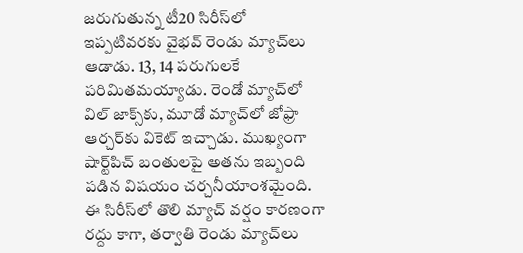జరుగుతున్న టీ20 సిరీస్‌లో ఇప్పటివరకు వైభవ్‌ రెండు మ్యాచ్‌లు ఆడాడు. 13, 14 పరుగులకే పరిమితమయ్యాడు. రెండో మ్యాచ్‌లో విల్‌ జాక్స్‌కు, మూడో మ్యాచ్‌లో జోఫ్రా ఆర్చర్‌కు వికెట్‌ ఇచ్చాడు. ముఖ్యంగా షార్ట్‌పిచ్‌ బంతులపై అతను ఇబ్బంది పడిన విషయం చర్చనీయాంశమైంది. ఈ సిరీస్‌లో తొలి మ్యాచ్‌ వర్షం కారణంగా రద్దు కాగా, తర్వాతి రెండు మ్యాచ్‌లు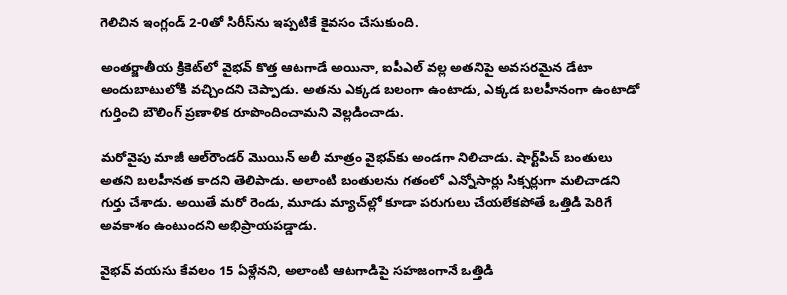గెలిచిన ఇంగ్లండ్‌ 2-0తో సిరీస్‌ను ఇప్పటికే కైవసం చేసుకుంది.

అంతర్జాతీయ క్రికెట్‌లో వైభవ్‌ కొత్త ఆటగాడే అయినా, ఐపీఎల్‌ వల్ల అతనిపై అవసరమైన డేటా అందుబాటులోకి వచ్చిందని చెప్పాడు. అతను ఎక్కడ బలంగా ఉంటాడు, ఎక్కడ బలహీనంగా ఉంటాడో గుర్తించి బౌలింగ్‌ ప్రణాళిక రూపొందించామని వెల్లడించాడు.

మరోవైపు మాజీ ఆల్‌రౌండర్‌ మొయిన్‌ అలీ మాత్రం వైభవ్‌కు అండగా నిలిచాడు. షార్ట్‌పిచ్‌ బంతులు అతని బలహీనత కాదని తెలిపాడు. అలాంటి బంతులను గతంలో ఎన్నోసార్లు సిక్సర్లుగా మలిచాడని గుర్తు చేశాడు. అయితే మరో రెండు, మూడు మ్యాచ్‌ల్లో కూడా పరుగులు చేయలేకపోతే ఒత్తిడి పెరిగే అవకాశం ఉంటుందని అభిప్రాయపడ్డాడు.

వైభవ్‌ వయసు కేవలం 15 ఏళ్లేనని, అలాంటి ఆటగాడిపై సహజంగానే ఒత్తిడి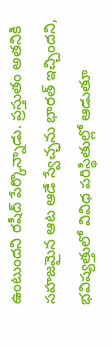ఉంటుందని రషీద్‌ పేర్కొన్నాడు. ప్రస్తుతం అతనికి సహజమైన ఆట ఆడే స్వేచ్ఛను భారత్‌ ఇచ్చిందని, భవిష్యత్తులో వివిధ పరిస్థితుల్లో ఆడుతూ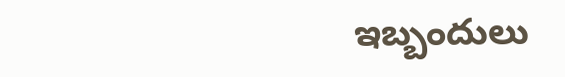ఇబ్బందులు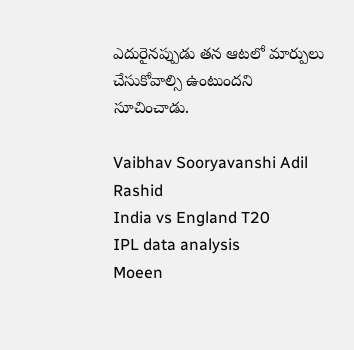ఎదురైనప్పుడు తన ఆటలో మార్పులు చేసుకోవాల్సి ఉంటుందని సూచించాడు.

Vaibhav Sooryavanshi Adil Rashid
India vs England T20
IPL data analysis
Moeen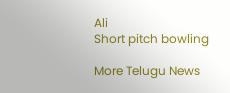Ali
Short pitch bowling

More Telugu News